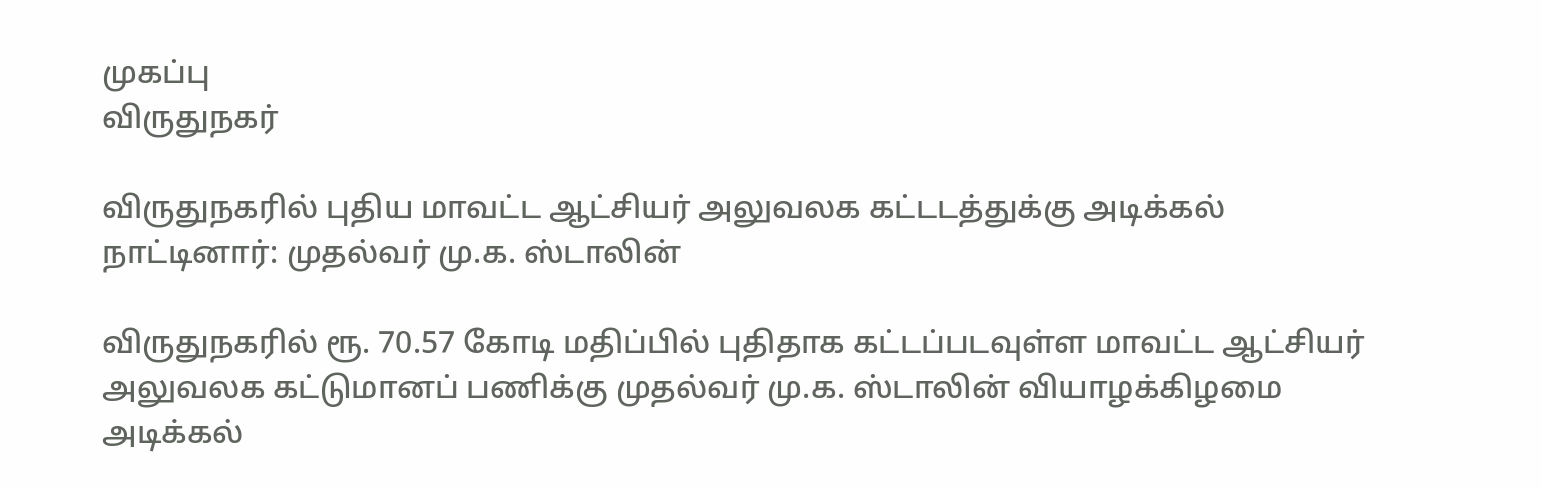முகப்பு
விருதுநகர்

விருதுநகரில் புதிய மாவட்ட ஆட்சியர் அலுவலக கட்டடத்துக்கு அடிக்கல் நாட்டினார்: முதல்வர் மு.க. ஸ்டாலின்

விருதுநகரில் ரூ. 70.57 கோடி மதிப்பில் புதிதாக கட்டப்படவுள்ள மாவட்ட ஆட்சியர் அலுவலக கட்டுமானப் பணிக்கு முதல்வர் மு.க. ஸ்டாலின் வியாழக்கிழமை அடிக்கல்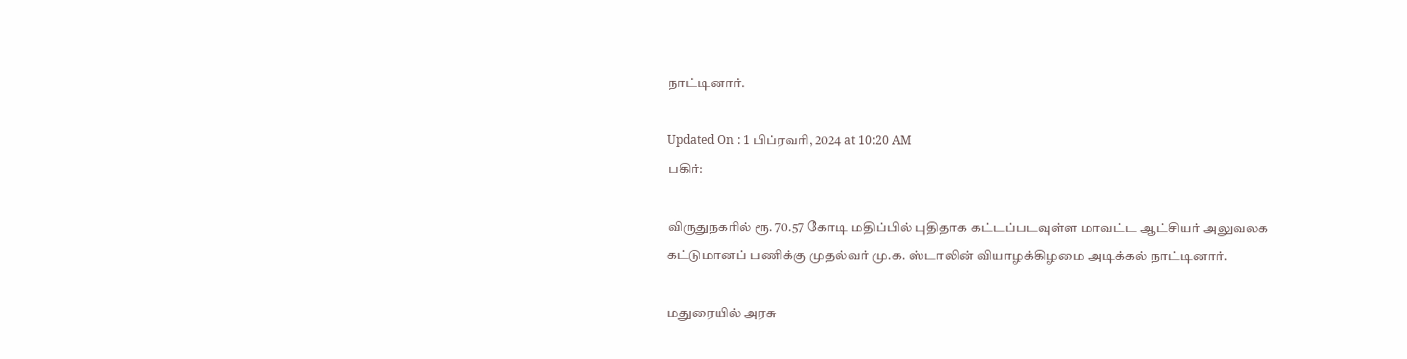நாட்டினார்.

Updated On : 1 பிப்ரவரி, 2024 at 10:20 AM
பகிர்:

விருதுநகரில் ரூ. 70.57 கோடி மதிப்பில் புதிதாக கட்டப்படவுள்ள மாவட்ட ஆட்சியர் அலுவலக கட்டுமானப் பணிக்கு முதல்வர் மு.க. ஸ்டாலின் வியாழக்கிழமை அடிக்கல் நாட்டினார்.

மதுரையில் அரசு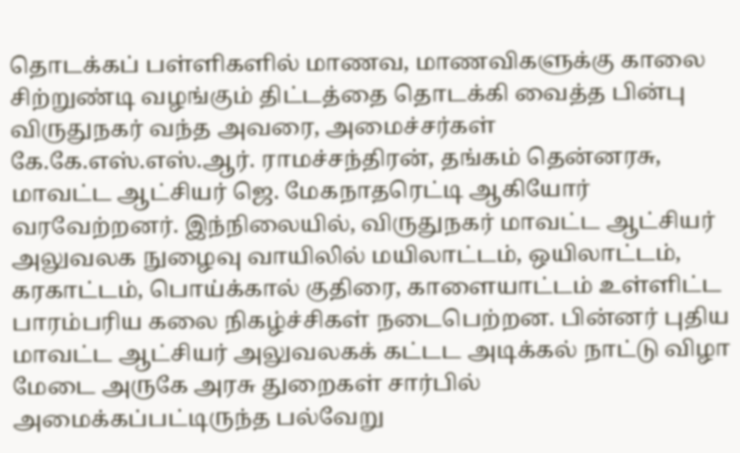தொடக்கப் பள்ளிகளில் மாணவ, மாணவிகளுக்கு காலை சிற்றுண்டி வழங்கும் திட்டத்தை தொடக்கி வைத்த பின்பு விருதுநகர் வந்த அவரை, அமைச்சர்கள் கே.கே.எஸ்.எஸ்.ஆர். ராமச்சந்திரன், தங்கம் தென்னரசு, மாவட்ட ஆட்சியர் ஜெ. மேகநாதரெட்டி ஆகியோர் வரவேற்றனர். இந்நிலையில், விருதுநகர் மாவட்ட ஆட்சியர் அலுவலக நுழைவு வாயிலில் மயிலாட்டம், ஒயிலாட்டம், கரகாட்டம், பொய்க்கால் குதிரை, காளையாட்டம் உள்ளிட்ட பாரம்பரிய கலை நிகழ்ச்சிகள் நடைபெற்றன. பின்னர் புதிய மாவட்ட ஆட்சியர் அலுவலகக் கட்டட அடிக்கல் நாட்டு விழா மேடை அருகே அரசு துறைகள் சார்பில் அமைக்கப்பட்டிருந்த பல்வேறு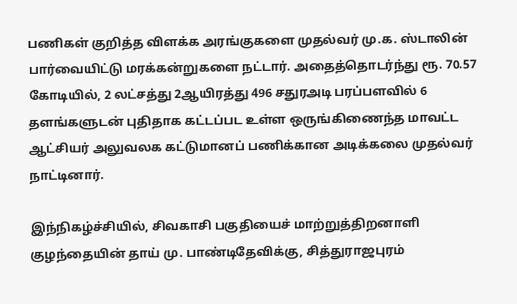பணிகள் குறித்த விளக்க அரங்குகளை முதல்வர் மு.க. ஸ்டாலின் பார்வையிட்டு மரக்கன்றுகளை நட்டார். அதைத்தொடர்ந்து ரூ. 70.57 கோடியில், 2 லட்சத்து 2ஆயிரத்து 496 சதுரஅடி பரப்பளவில் 6 தளங்களுடன் புதிதாக கட்டப்பட உள்ள ஒருங்கிணைந்த மாவட்ட ஆட்சியர் அலுவலக கட்டுமானப் பணிக்கான அடிக்கலை முதல்வர் நாட்டினார்.

இந்நிகழ்ச்சியில், சிவகாசி பகுதியைச் மாற்றுத்திறனாளி குழந்தையின் தாய் மு. பாண்டிதேவிக்கு, சித்துராஜபுரம்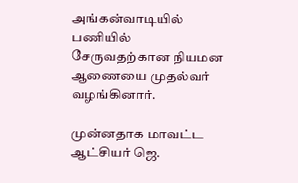அங்கன்வாடியில் பணியில் சேருவதற்கான நியமன ஆணையை முதல்வர் வழங்கினார்.

முன்னதாக மாவட்ட ஆட்சியர் ஜெ.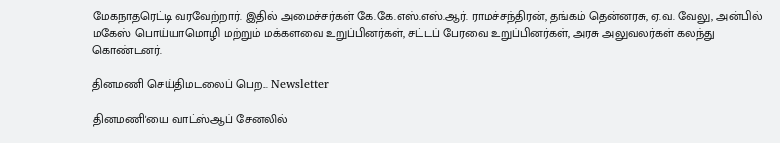மேகநாதரெட்டி வரவேற்றார். இதில் அமைச்சர்கள் கே.கே.எஸ்.எஸ்.ஆர். ராமச்சந்திரன், தங்கம் தென்னரசு, ஏ.வ. வேலு, அன்பில் மகேஸ் பொய்யாமொழி மற்றும் மக்களவை உறுப்பினர்கள், சட்டப் பேரவை உறுப்பினர்கள், அரசு அலுவலர்கள் கலந்து கொண்டனர்.

தினமணி செய்திமடலைப் பெற... Newsletter

தினமணி'யை வாட்ஸ்ஆப் சேனலில்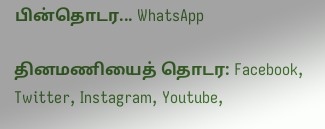பின்தொடர... WhatsApp

தினமணியைத் தொடர: Facebook, Twitter, Instagram, Youtube,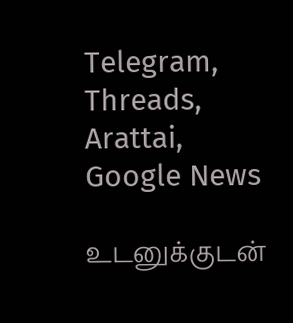Telegram, Threads, Arattai, Google News

உடனுக்குடன்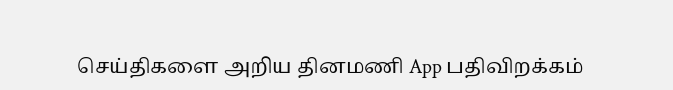செய்திகளை அறிய தினமணி App பதிவிறக்கம்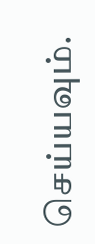செய்யவும்.